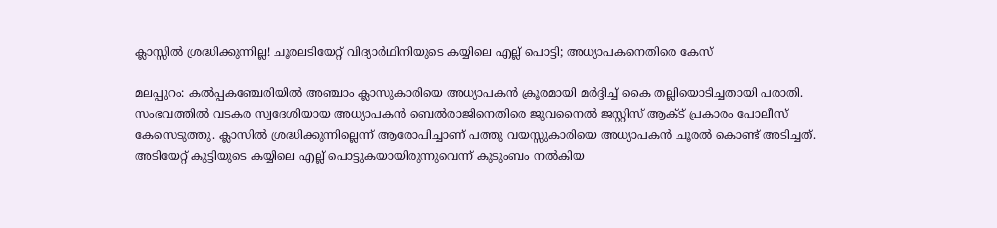ക്ലാസ്സിൽ ശ്രദ്ധിക്കുന്നില്ല! ചൂരലടിയേറ്റ് വിദ്യാർഥിനിയുടെ കയ്യിലെ എല്ല് പൊട്ടി; അധ്യാപകനെതിരെ കേസ്

മലപ്പുറം: കൽപ്പകഞ്ചേരിയിൽ അഞ്ചാം ക്ലാസുകാരിയെ അധ്യാപകൻ ക്രൂരമായി മർദ്ദിച്ച് കൈ തല്ലിയൊടിച്ചതായി പരാതി. സംഭവത്തിൽ വടകര സ്വദേശിയായ അധ്യാപകൻ ബെൽരാജിനെതിരെ ജുവനൈൽ ജസ്റ്റിസ് ആക്ട് പ്രകാരം പോലീസ് കേസെടുത്തു. ക്ലാസിൽ ശ്രദ്ധിക്കുന്നില്ലെന്ന് ആരോപിച്ചാണ് പത്തു വയസ്സുകാരിയെ അധ്യാപകൻ ചൂരൽ കൊണ്ട് അടിച്ചത്. അടിയേറ്റ് കുട്ടിയുടെ കയ്യിലെ എല്ല് പൊട്ടുകയായിരുന്നുവെന്ന് കുടുംബം നൽകിയ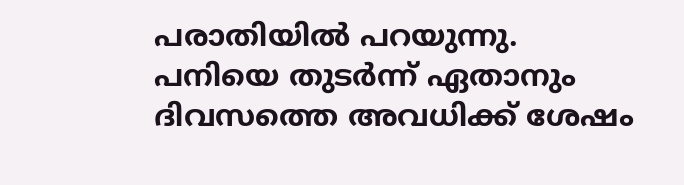പരാതിയിൽ പറയുന്നു.
പനിയെ തുടർന്ന് ഏതാനും ദിവസത്തെ അവധിക്ക് ശേഷം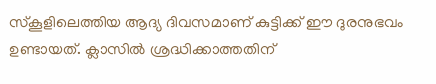സ്കൂളിലെത്തിയ ആദ്യ ദിവസമാണ് കുട്ടിക്ക് ഈ ദുരനുഭവം ഉണ്ടായത്. ക്ലാസിൽ ശ്രദ്ധിക്കാത്തതിന്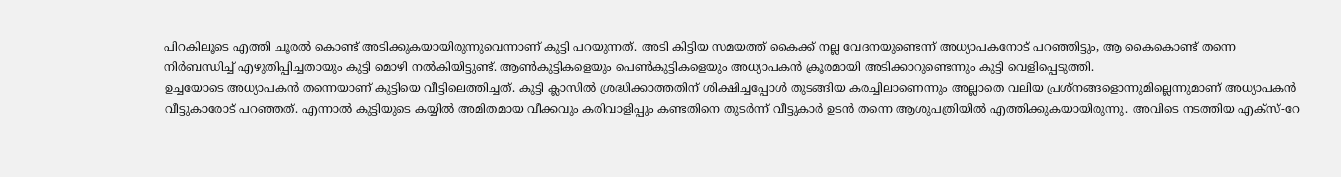പിറകിലൂടെ എത്തി ചൂരൽ കൊണ്ട് അടിക്കുകയായിരുന്നുവെന്നാണ് കുട്ടി പറയുന്നത്. അടി കിട്ടിയ സമയത്ത് കൈക്ക് നല്ല വേദനയുണ്ടെന്ന് അധ്യാപകനോട് പറഞ്ഞിട്ടും, ആ കൈകൊണ്ട് തന്നെ നിർബന്ധിച്ച് എഴുതിപ്പിച്ചതായും കുട്ടി മൊഴി നൽകിയിട്ടുണ്ട്. ആൺകുട്ടികളെയും പെൺകുട്ടികളെയും അധ്യാപകൻ ക്രൂരമായി അടിക്കാറുണ്ടെന്നും കുട്ടി വെളിപ്പെടുത്തി.
ഉച്ചയോടെ അധ്യാപകൻ തന്നെയാണ് കുട്ടിയെ വീട്ടിലെത്തിച്ചത്. കുട്ടി ക്ലാസിൽ ശ്രദ്ധിക്കാത്തതിന് ശിക്ഷിച്ചപ്പോൾ തുടങ്ങിയ കരച്ചിലാണെന്നും അല്ലാതെ വലിയ പ്രശ്നങ്ങളൊന്നുമില്ലെന്നുമാണ് അധ്യാപകൻ വീട്ടുകാരോട് പറഞ്ഞത്. എന്നാൽ കുട്ടിയുടെ കയ്യിൽ അമിതമായ വീക്കവും കരിവാളിപ്പും കണ്ടതിനെ തുടർന്ന് വീട്ടുകാർ ഉടൻ തന്നെ ആശുപത്രിയിൽ എത്തിക്കുകയായിരുന്നു. അവിടെ നടത്തിയ എക്സ്-റേ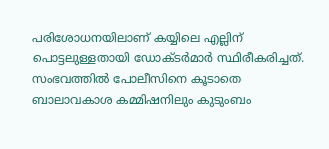പരിശോധനയിലാണ് കയ്യിലെ എല്ലിന് പൊട്ടലുള്ളതായി ഡോക്ടർമാർ സ്ഥിരീകരിച്ചത്.
സംഭവത്തിൽ പോലീസിനെ കൂടാതെ ബാലാവകാശ കമ്മിഷനിലും കുടുംബം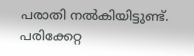പരാതി നൽകിയിട്ടുണ്ട്. പരിക്കേറ്റ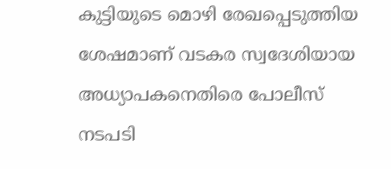കുട്ടിയുടെ മൊഴി രേഖപ്പെടുത്തിയ ശേഷമാണ് വടകര സ്വദേശിയായ അധ്യാപകനെതിരെ പോലീസ് നടപടി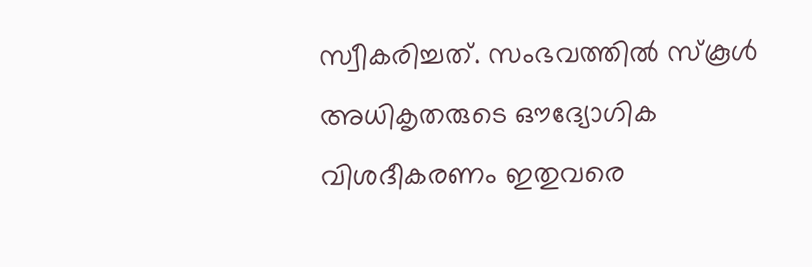സ്വീകരിച്ചത്. സംഭവത്തിൽ സ്കൂൾ അധികൃതരുടെ ഔദ്യോഗിക വിശദീകരണം ഇതുവരെ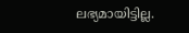ലഭ്യമായിട്ടില്ല.